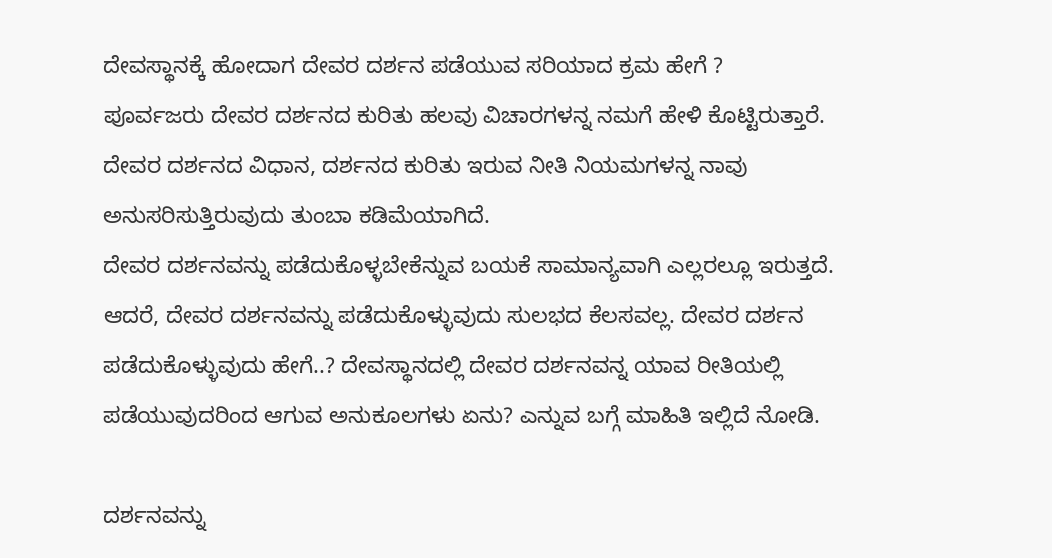ದೇವಸ್ಥಾನಕ್ಕೆ ಹೋದಾಗ ದೇವರ ದರ್ಶನ ಪಡೆಯುವ ಸರಿಯಾದ ಕ್ರಮ ಹೇಗೆ ?
ಪೂರ್ವಜರು ದೇವರ ದರ್ಶನದ ಕುರಿತು ಹಲವು ವಿಚಾರಗಳನ್ನ ನಮಗೆ ಹೇಳಿ ಕೊಟ್ಟಿರುತ್ತಾರೆ. ದೇವರ ದರ್ಶನದ ವಿಧಾನ, ದರ್ಶನದ ಕುರಿತು ಇರುವ ನೀತಿ ನಿಯಮಗಳನ್ನ ನಾವು ಅನುಸರಿಸುತ್ತಿರುವುದು ತುಂಬಾ ಕಡಿಮೆಯಾಗಿದೆ.
ದೇವರ ದರ್ಶನವನ್ನು ಪಡೆದುಕೊಳ್ಳಬೇಕೆನ್ನುವ ಬಯಕೆ ಸಾಮಾನ್ಯವಾಗಿ ಎಲ್ಲರಲ್ಲೂ ಇರುತ್ತದೆ. ಆದರೆ, ದೇವರ ದರ್ಶನವನ್ನು ಪಡೆದುಕೊಳ್ಳುವುದು ಸುಲಭದ ಕೆಲಸವಲ್ಲ. ದೇವರ ದರ್ಶನ ಪಡೆದುಕೊಳ್ಳುವುದು ಹೇಗೆ..? ದೇವಸ್ಥಾನದಲ್ಲಿ ದೇವರ ದರ್ಶನವನ್ನ ಯಾವ ರೀತಿಯಲ್ಲಿ ಪಡೆಯುವುದರಿಂದ ಆಗುವ ಅನುಕೂಲಗಳು ಏನು? ಎನ್ನುವ ಬಗ್ಗೆ ಮಾಹಿತಿ ಇಲ್ಲಿದೆ ನೋಡಿ.

ದರ್ಶನವನ್ನು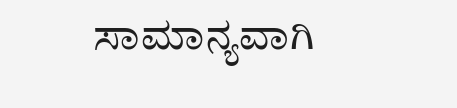ಸಾಮಾನ್ಯವಾಗಿ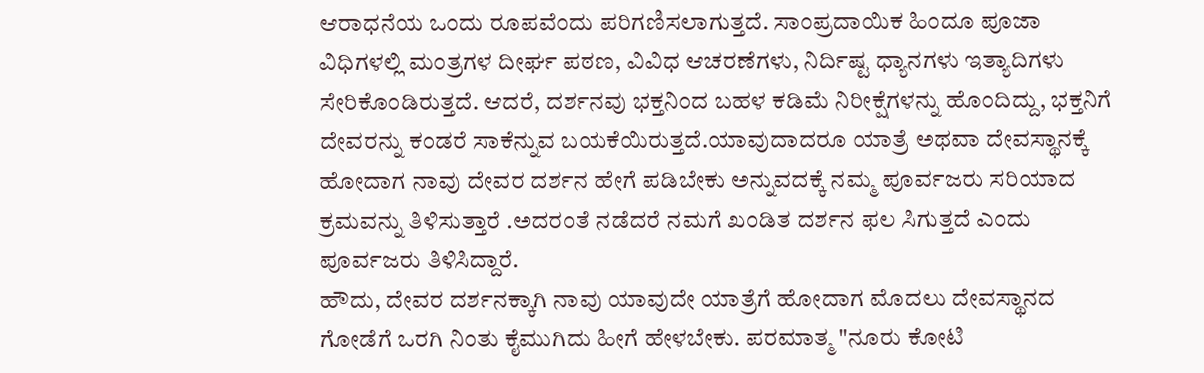ಆರಾಧನೆಯ ಒಂದು ರೂಪವೆಂದು ಪರಿಗಣಿಸಲಾಗುತ್ತದೆ. ಸಾಂಪ್ರದಾಯಿಕ ಹಿಂದೂ ಪೂಜಾ ವಿಧಿಗಳಲ್ಲಿ ಮಂತ್ರಗಳ ದೀರ್ಘ ಪಠಣ, ವಿವಿಧ ಆಚರಣೆಗಳು, ನಿರ್ದಿಷ್ಟ ಧ್ಯಾನಗಳು ಇತ್ಯಾದಿಗಳು ಸೇರಿಕೊಂಡಿರುತ್ತದೆ. ಆದರೆ, ದರ್ಶನವು ಭಕ್ತನಿಂದ ಬಹಳ ಕಡಿಮೆ ನಿರೀಕ್ಷೆಗಳನ್ನು ಹೊಂದಿದ್ದು, ಭಕ್ತನಿಗೆ ದೇವರನ್ನು ಕಂಡರೆ ಸಾಕೆನ್ನುವ ಬಯಕೆಯಿರುತ್ತದೆ.ಯಾವುದಾದರೂ ಯಾತ್ರೆ ಅಥವಾ ದೇವಸ್ಥಾನಕ್ಕೆ ಹೋದಾಗ ನಾವು ದೇವರ ದರ್ಶನ ಹೇಗೆ ಪಡಿಬೇಕು ಅನ್ನುವದಕ್ಕೆ ನಮ್ಮ ಪೂರ್ವಜರು ಸರಿಯಾದ ಕ್ರಮವನ್ನು ತಿಳಿಸುತ್ತಾರೆ .ಅದರಂತೆ ನಡೆದರೆ ನಮಗೆ ಖಂಡಿತ ದರ್ಶನ ಫಲ ಸಿಗುತ್ತದೆ ಎಂದು ಪೂರ್ವಜರು ತಿಳಿಸಿದ್ದಾರೆ.
ಹೌದು, ದೇವರ ದರ್ಶನಕ್ಕಾಗಿ ನಾವು ಯಾವುದೇ ಯಾತ್ರೆಗೆ ಹೋದಾಗ ಮೊದಲು ದೇವಸ್ಥಾನದ ಗೋಡೆಗೆ ಒರಗಿ ನಿಂತು ಕೈಮುಗಿದು ಹೀಗೆ ಹೇಳಬೇಕು. ಪರಮಾತ್ಮ "ನೂರು ಕೋಟಿ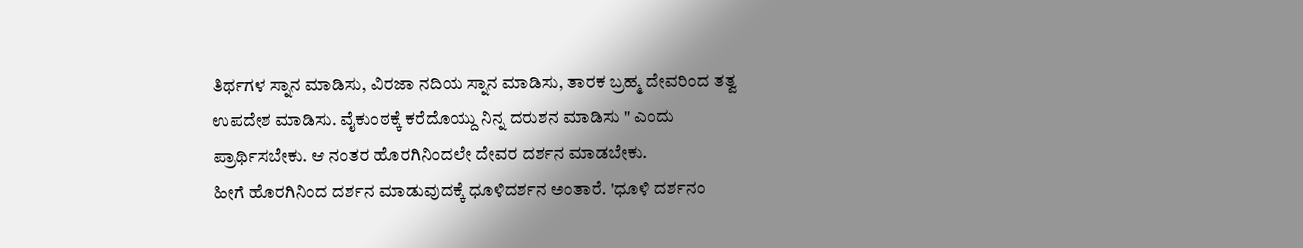ತಿರ್ಥಗಳ ಸ್ನಾನ ಮಾಡಿಸು, ವಿರಜಾ ನದಿಯ ಸ್ನಾನ ಮಾಡಿಸು, ತಾರಕ ಬ್ರಹ್ಮ ದೇವರಿಂದ ತತ್ವ ಉಪದೇಶ ಮಾಡಿಸು. ವೈಕುಂಠಕ್ಕೆ ಕರೆದೊಯ್ದು ನಿನ್ನ ದರುಶನ ಮಾಡಿಸು " ಎಂದು ಪ್ರಾರ್ಥಿಸಬೇಕು. ಆ ನಂತರ ಹೊರಗಿನಿಂದಲೇ ದೇವರ ದರ್ಶನ ಮಾಡಬೇಕು.
ಹೀಗೆ ಹೊರಗಿನಿಂದ ದರ್ಶನ ಮಾಡುವುದಕ್ಕೆ ಧೂಳಿದರ್ಶನ ಅಂತಾರೆ. 'ಧೂಳಿ ದರ್ಶನಂ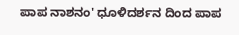ಪಾಪ ನಾಶನಂ' ಧೂಳಿದರ್ಶನ ದಿಂದ ಪಾಪ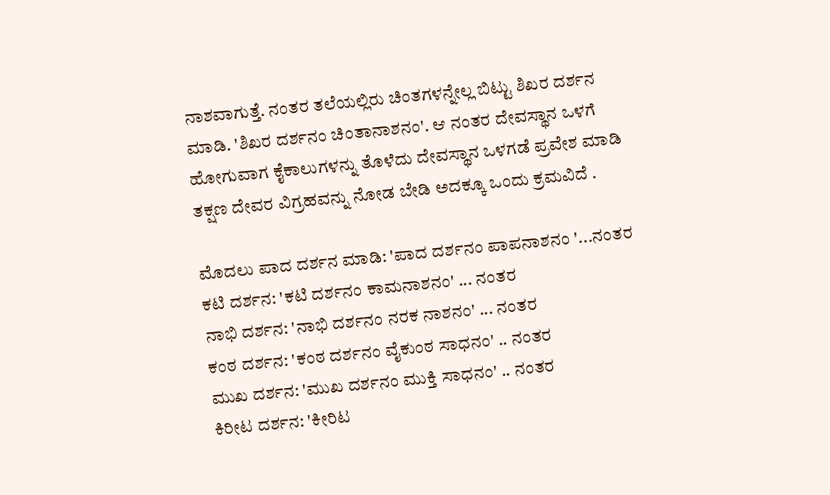ನಾಶವಾಗುತ್ತೆ. ನಂತರ ತಲೆಯಲ್ಲಿರು ಚಿಂತಗಳನ್ನೇಲ್ಲ ಬಿಟ್ಟು ಶಿಖರ ದರ್ಶನ ಮಾಡಿ. 'ಶಿಖರ ದರ್ಶನಂ ಚಿಂತಾನಾಶನಂ'. ಆ ನಂತರ ದೇವಸ್ಥಾನ ಒಳಗೆ ಹೋಗುವಾಗ ಕೈಕಾಲುಗಳನ್ನು ತೊಳೆದು ದೇವಸ್ಥಾನ ಒಳಗಡೆ ಪ್ರವೇಶ ಮಾಡಿ ತಕ್ಷಣ ದೇವರ ವಿಗ್ರಹವನ್ನು ನೋಡ ಬೇಡಿ ಅದಕ್ಕೂ ಒಂದು ಕ್ರಮವಿದೆ .

ಮೊದಲು ಪಾದ ದರ್ಶನ ಮಾಡಿ: 'ಪಾದ ದರ್ಶನಂ ಪಾಪನಾಶನಂ '...ನಂತರ
ಕಟಿ ದರ್ಶನ: 'ಕಟಿ ದರ್ಶನಂ ಕಾಮನಾಶನಂ' ... ನಂತರ
ನಾಭಿ ದರ್ಶನ: 'ನಾಭಿ ದರ್ಶನಂ ನರಕ ನಾಶನಂ' ... ನಂತರ
ಕಂಠ ದರ್ಶನ: 'ಕಂಠ ದರ್ಶನಂ ವೈಕುಂಠ ಸಾಧನಂ' .. ನಂತರ
ಮುಖ ದರ್ಶನ: 'ಮುಖ ದರ್ಶನಂ ಮುಕ್ತಿ ಸಾಧನಂ' .. ನಂತರ
ಕಿರೀಟ ದರ್ಶನ: 'ಕೀರಿಟ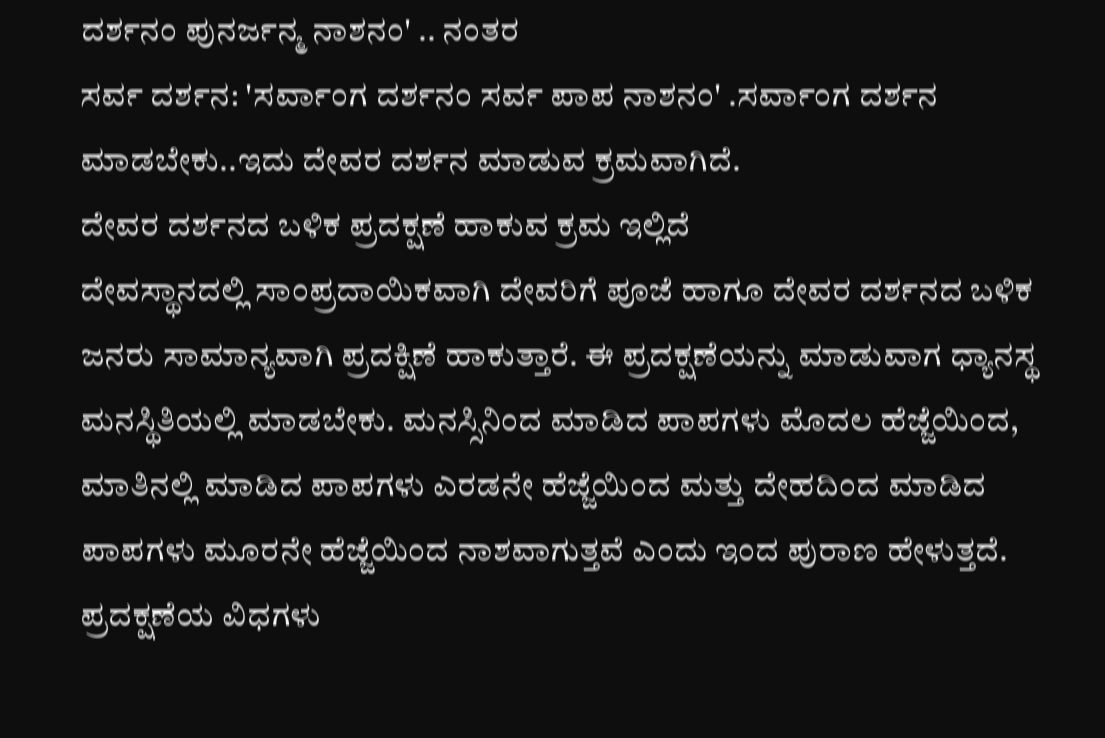ದರ್ಶನಂ ಪುನರ್ಜನ್ಮ ನಾಶನಂ' .. ನಂತರ
ಸರ್ವ ದರ್ಶನ: 'ಸರ್ವಾಂಗ ದರ್ಶನಂ ಸರ್ವ ಪಾಪ ನಾಶನಂ' .ಸರ್ವಾಂಗ ದರ್ಶನ ಮಾಡಬೇಕು..ಇದು ದೇವರ ದರ್ಶನ ಮಾಡುವ ಕ್ರಮವಾಗಿದೆ.
ದೇವರ ದರ್ಶನದ ಬಳಿಕ ಪ್ರದಕ್ಷಣೆ ಹಾಕುವ ಕ್ರಮ ಇಲ್ಲಿದೆ
ದೇವಸ್ಥಾನದಲ್ಲಿ ಸಾಂಪ್ರದಾಯಿಕವಾಗಿ ದೇವರಿಗೆ ಪೂಜೆ ಹಾಗೂ ದೇವರ ದರ್ಶನದ ಬಳಿಕ ಜನರು ಸಾಮಾನ್ಯವಾಗಿ ಪ್ರದಕ್ಷಿಣೆ ಹಾಕುತ್ತಾರೆ. ಈ ಪ್ರದಕ್ಷಣೆಯನ್ನು ಮಾಡುವಾಗ ಧ್ಯಾನಸ್ಥ ಮನಸ್ಥಿತಿಯಲ್ಲಿ ಮಾಡಬೇಕು. ಮನಸ್ಸಿನಿಂದ ಮಾಡಿದ ಪಾಪಗಳು ಮೊದಲ ಹೆಜ್ಜೆಯಿಂದ, ಮಾತಿನಲ್ಲಿ ಮಾಡಿದ ಪಾಪಗಳು ಎರಡನೇ ಹೆಜ್ಜೆಯಿಂದ ಮತ್ತು ದೇಹದಿಂದ ಮಾಡಿದ ಪಾಪಗಳು ಮೂರನೇ ಹೆಜ್ಜೆಯಿಂದ ನಾಶವಾಗುತ್ತವೆ ಎಂದು ಇಂದ ಪುರಾಣ ಹೇಳುತ್ತದೆ.
ಪ್ರದಕ್ಷಣೆಯ ವಿಧಗಳು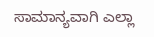ಸಾಮಾನ್ಯವಾಗಿ ಎಲ್ಲಾ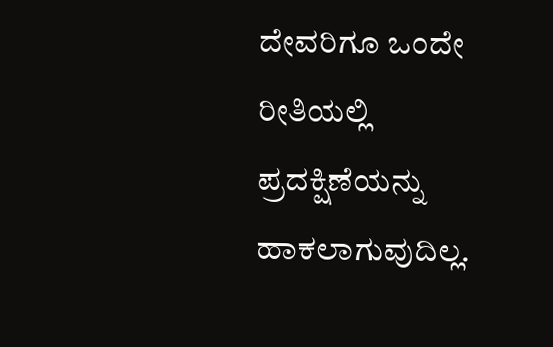ದೇವರಿಗೂ ಒಂದೇ ರೀತಿಯಲ್ಲಿ ಪ್ರದಕ್ಷಿಣೆಯನ್ನು ಹಾಕಲಾಗುವುದಿಲ್ಲ.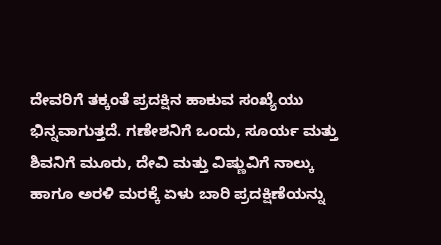ದೇವರಿಗೆ ತಕ್ಕಂತೆ ಪ್ರದಕ್ಷಿನ ಹಾಕುವ ಸಂಖ್ಯೆಯು ಭಿನ್ನವಾಗುತ್ತದೆ. ಗಣೇಶನಿಗೆ ಒಂದು, ಸೂರ್ಯ ಮತ್ತು ಶಿವನಿಗೆ ಮೂರು, ದೇವಿ ಮತ್ತು ವಿಷ್ಣುವಿಗೆ ನಾಲ್ಕು ಹಾಗೂ ಅರಳಿ ಮರಕ್ಕೆ ಏಳು ಬಾರಿ ಪ್ರದಕ್ಷಿಣೆಯನ್ನು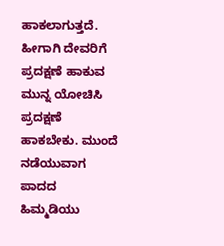ಹಾಕಲಾಗುತ್ತದೆ. ಹೀಗಾಗಿ ದೇವರಿಗೆ ಪ್ರದಕ್ಷಣೆ ಹಾಕುವ ಮುನ್ನ ಯೋಚಿಸಿ ಪ್ರದಕ್ಷಣೆ ಹಾಕಬೇಕು. ಮುಂದೆ ನಡೆಯುವಾಗ ಪಾದದ ಹಿಮ್ಮಡಿಯು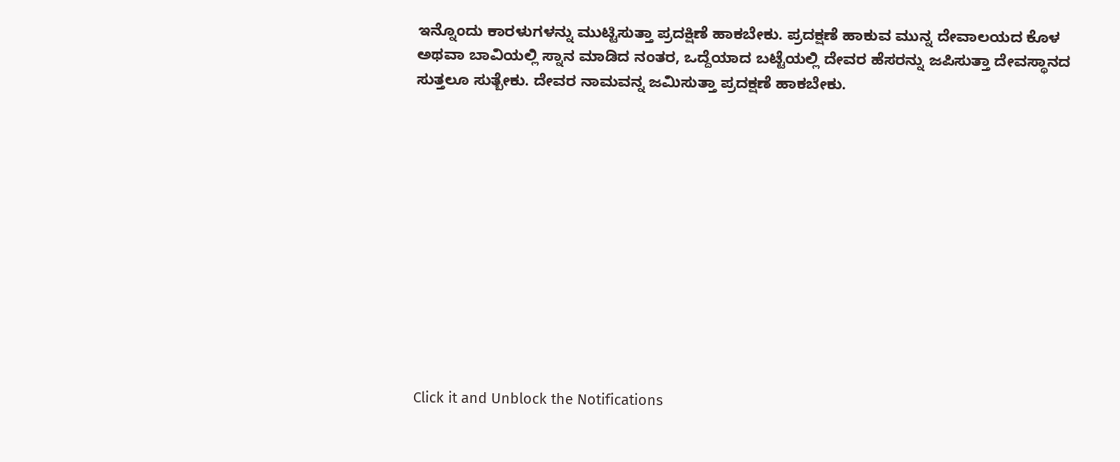ಇನ್ನೊಂದು ಕಾರಳುಗಳನ್ನು ಮುಟ್ಟಿಸುತ್ತಾ ಪ್ರದಕ್ಷಿಣೆ ಹಾಕಬೇಕು. ಪ್ರದಕ್ಷಣೆ ಹಾಕುವ ಮುನ್ನ ದೇವಾಲಯದ ಕೊಳ ಅಥವಾ ಬಾವಿಯಲ್ಲಿ ಸ್ನಾನ ಮಾಡಿದ ನಂತರ, ಒದ್ದೆಯಾದ ಬಟ್ಟೆಯಲ್ಲಿ ದೇವರ ಹೆಸರನ್ನು ಜಪಿಸುತ್ತಾ ದೇವಸ್ಥಾನದ ಸುತ್ತಲೂ ಸುತ್ಬೇಕು. ದೇವರ ನಾಮವನ್ನ ಜಮಿಸುತ್ತಾ ಪ್ರದಕ್ಷಣೆ ಹಾಕಬೇಕು.












Click it and Unblock the Notifications